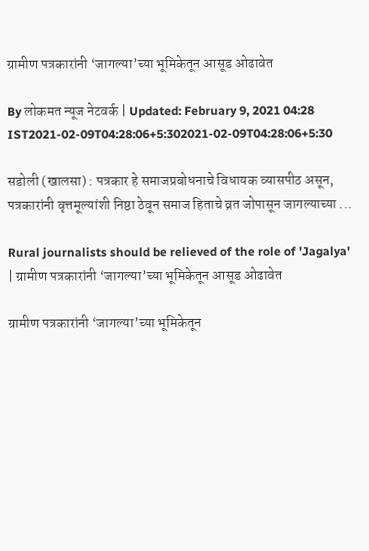ग्रामीण पत्रकारांनी ‘जागल्या’च्या भूमिकेतून आसूड ओढावेत

By लोकमत न्यूज नेटवर्क | Updated: February 9, 2021 04:28 IST2021-02-09T04:28:06+5:302021-02-09T04:28:06+5:30

सडोली (खालसा) : पत्रकार हे समाजप्रबोधनाचे विधायक व्यासपीठ असून, पत्रकारांनी वृत्तमूल्यांशी निष्ठा ठेवून समाज हिताचे व्रत जोपासून जागल्याच्या ...

Rural journalists should be relieved of the role of 'Jagalya' | ग्रामीण पत्रकारांनी ‘जागल्या’च्या भूमिकेतून आसूड ओढावेत

ग्रामीण पत्रकारांनी ‘जागल्या’च्या भूमिकेतून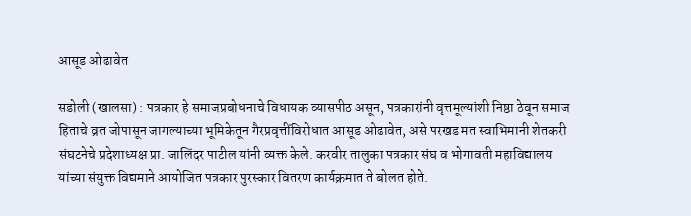आसूड ओढावेत

सडोली (खालसा) : पत्रकार हे समाजप्रबोधनाचे विधायक व्यासपीठ असून, पत्रकारांनी वृत्तमूल्यांशी निष्ठा ठेवून समाज हिताचे व्रत जोपासून जागल्याच्या भूमिकेतून गैरप्रवृत्तींविरोधात आसूड ओढावेत, असे परखड मत स्वाभिमानी शेतकरी संघटनेचे प्रदेशाध्यक्ष प्रा. जालिंदर पाटील यांनी व्यक्त केले. करवीर तालुका पत्रकार संघ व भोगावती महाविद्यालय यांच्या संयुक्त विद्यमाने आयोजित पत्रकार पुरस्कार वितरण कार्यक्रमात ते बोलत होते.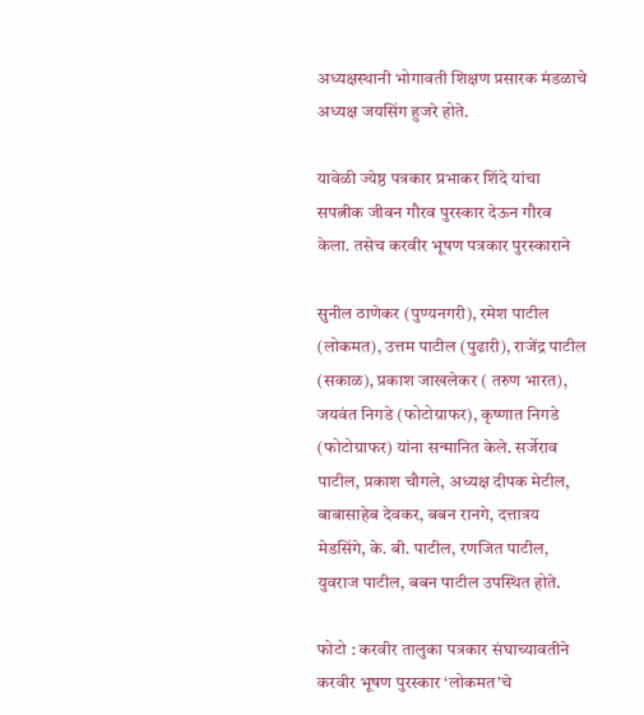अध्यक्षस्थानी भोगावती शिक्षण प्रसारक मंडळाचे अध्यक्ष जयसिंग हुजरे होते.

यावेळी ज्येष्ठ पत्रकार प्रभाकर शिंदे यांचा सपत्नीक जीवन गौरव पुरस्कार देऊन गौरव केला. तसेच करवीर भूषण पत्रकार पुरस्काराने

सुनील ठाणेकर (पुण्यनगरी), रमेश पाटील (लोकमत), उत्तम पाटील (पुढारी), राजेंद्र पाटील (सकाळ), प्रकाश जाखलेकर ( तरुण भारत), जयवंत निगडे (फोटोग्राफर), कृष्णात निगडे (फोटोग्राफर) यांना सन्मानित केले. सर्जेराव पाटील, प्रकाश चौगले, अध्यक्ष दीपक मेटील, बाबासाहेब देवकर, बबन रानगे, दत्तात्रय मेडसिंगे, के. बी. पाटील, रणजित पाटील, युवराज पाटील, बबन पाटील उपस्थित होते.

फोटो : करवीर तालुका पत्रकार संघाच्यावतीने करवीर भूषण पुरस्कार ‘लोकमत’चे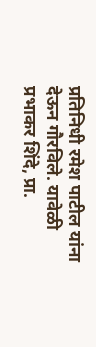प्रतिनिधी रमेश पाटील यांना देऊन गौरविले. यावेळी प्रभाकर शिंदे, प्रा.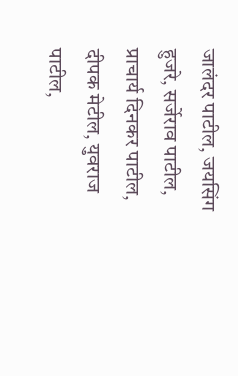जालंदर पाटील, जयसिंग हुजरे, सर्जेराव पाटील, प्राचार्य दिनकर पाटील, दीपक मेटील, युवराज पाटील,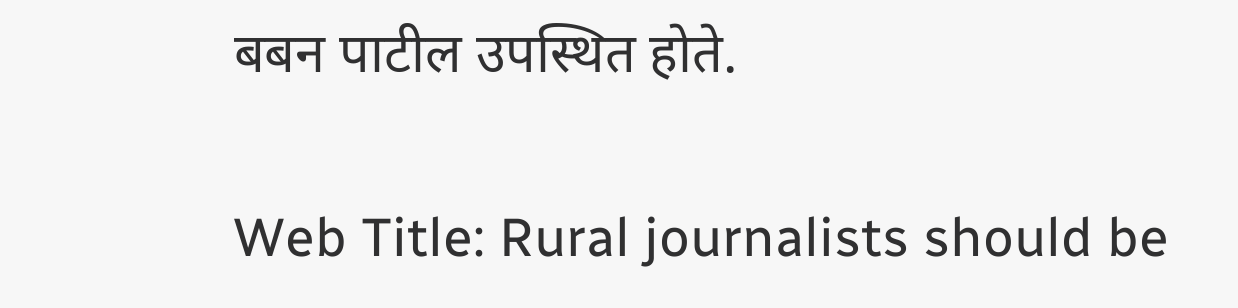बबन पाटील उपस्थित होते.

Web Title: Rural journalists should be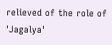relieved of the role of 'Jagalya'